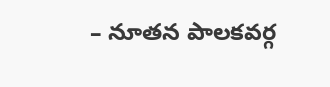– నూతన పాలకవర్గ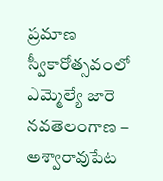ప్రమాణ స్వీకారోత్సవంలో ఎమ్మెల్యే జారె
నవతెలంగాణ – అశ్వారావుపేట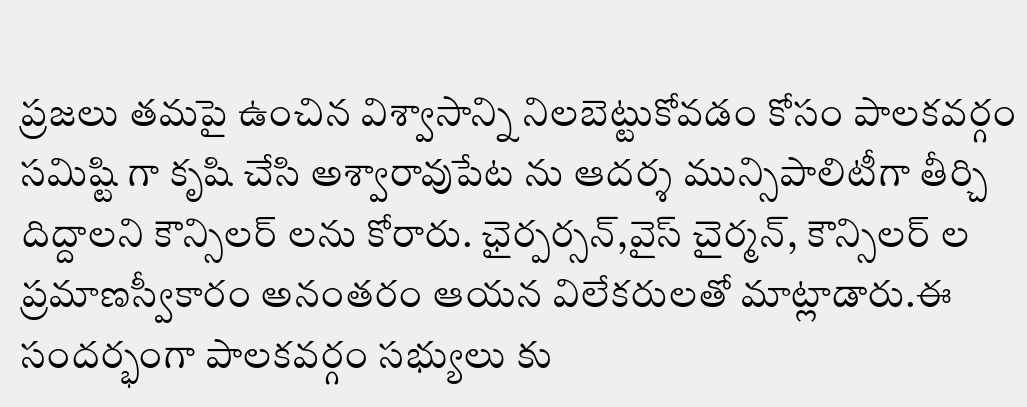ప్రజలు తమపై ఉంచిన విశ్వాసాన్ని నిలబెట్టుకోవడం కోసం పాలకవర్గం సమిష్టి గా కృషి చేసి అశ్వారావుపేట ను ఆదర్శ మున్సిపాలిటీగా తీర్చి దిద్దాలని కౌన్సిలర్ లను కోరారు. ఛైర్పర్సన్,వైస్ చైర్మన్, కౌన్సిలర్ ల ప్రమాణస్వీకారం అనంతరం ఆయన విలేకరులతో మాట్లాడారు.ఈ సందర్భంగా పాలకవర్గం సభ్యులు కు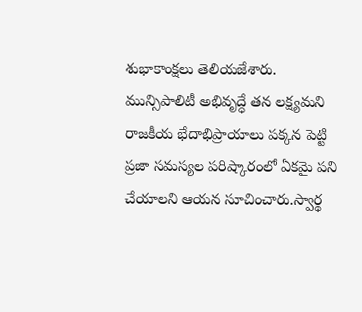శుభాకాంక్షలు తెలియజేశారు.
మున్సిపాలిటీ అభివృద్ధే తన లక్ష్యమని రాజకీయ భేదాభిప్రాయాలు పక్కన పెట్టి ప్రజా సమస్యల పరిష్కారంలో ఏకమై పని చేయాలని ఆయన సూచించారు.స్వార్థ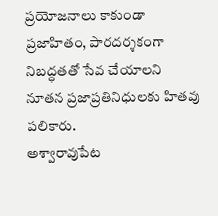ప్రయోజనాలు కాకుండా ప్రజాహితం, పారదర్శకంగా నిబద్ధతతో సేవ చేయాలని నూతన ప్రజాప్రతినిధులకు హితవు పలికారు.
అశ్వారావుపేట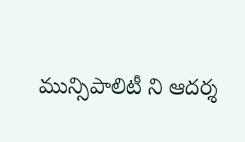మున్సిపాలిటీ ని ఆదర్శ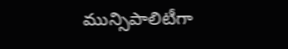మున్సిపాలిటీగా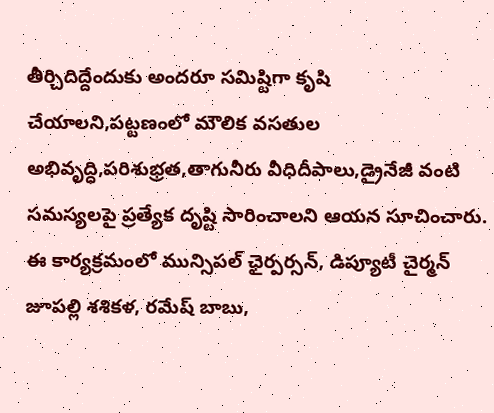తీర్చిదిద్దేందుకు అందరూ సమిష్టిగా కృషి చేయాలని,పట్టణంలో మౌలిక వసతుల అభివృద్ధి,పరిశుభ్రత,తాగునీరు వీధిదీపాలు,డ్రైనేజీ వంటి సమస్యలపై ప్రత్యేక దృష్టి సారించాలని ఆయన సూచించారు.
ఈ కార్యక్రమంలో మున్సిపల్ ఛైర్పర్సన్, డిప్యూటీ చైర్మన్ జూపల్లి శశికళ, రమేష్ బాబు,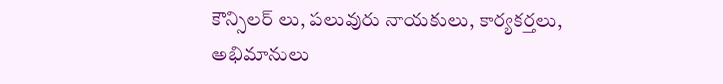కౌన్సిలర్ లు, పలువురు నాయకులు, కార్యకర్తలు, అభిమానులు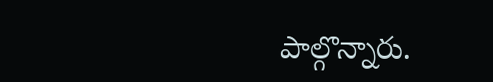పాల్గొన్నారు.